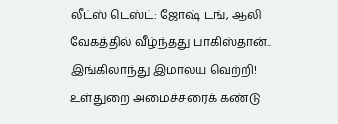லீட்ஸ் டெஸ்ட்: ஜோஷ் டங், ஆலி வேகத்தில் வீழ்ந்தது பாகிஸ்தான்.. இங்கிலாந்து இமாலய வெற்றி! உள்துறை அமைச்சரைக் கண்டு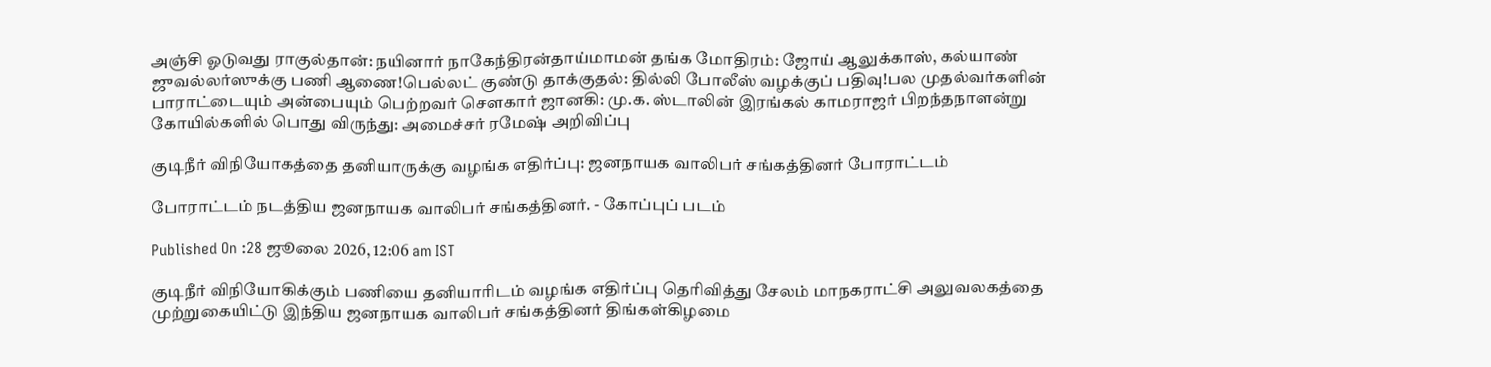அஞ்சி ஓடுவது ராகுல்தான்: நயினார் நாகேந்திரன்தாய்மாமன் தங்க மோதிரம்: ஜோய் ஆலுக்காஸ், கல்யாண் ஜுவல்லர்ஸுக்கு பணி ஆணை!பெல்லட் குண்டு தாக்குதல்: தில்லி போலீஸ் வழக்குப் பதிவு!பல முதல்வர்களின் பாராட்டையும் அன்பையும் பெற்றவர் சௌகார் ஜானகி: மு.க. ஸ்டாலின் இரங்கல் காமராஜர் பிறந்தநாளன்று கோயில்களில் பொது விருந்து: அமைச்சர் ரமேஷ் அறிவிப்பு

குடிநீர் விநியோகத்தை தனியாருக்கு வழங்க எதிர்ப்பு: ஜனநாயக வாலிபர் சங்கத்தினர் போராட்டம்

போராட்டம் நடத்திய ஜனநாயக வாலிபர் சங்கத்தினர். - கோப்புப் படம்

Published On :28 ஜூலை 2026, 12:06 am IST

குடிநீர் விநியோகிக்கும் பணியை தனியாரிடம் வழங்க எதிர்ப்பு தெரிவித்து சேலம் மாநகராட்சி அலுவலகத்தை முற்றுகையிட்டு இந்திய ஜனநாயக வாலிபர் சங்கத்தினர் திங்கள்கிழமை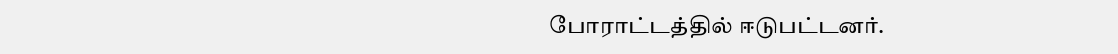போராட்டத்தில் ஈடுபட்டனர்.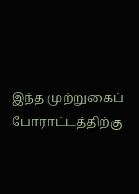இந்த முற்றுகைப் போராட்டத்திற்கு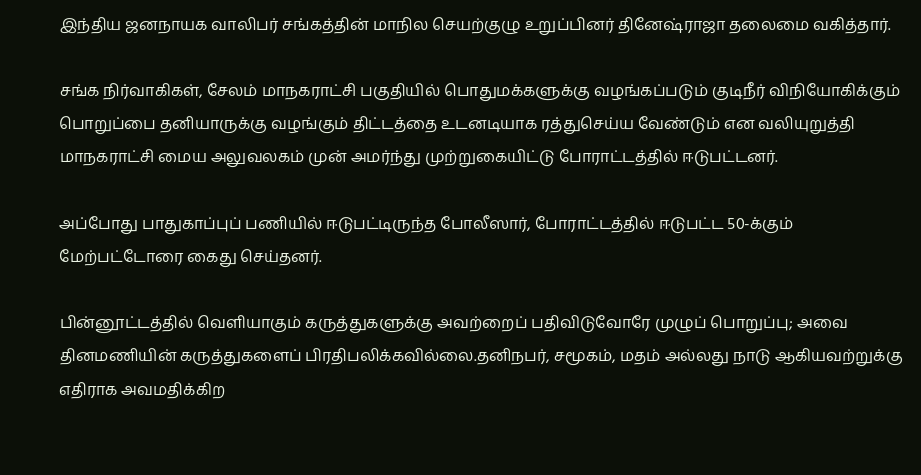இந்திய ஜனநாயக வாலிபர் சங்கத்தின் மாநில செயற்குழு உறுப்பினர் தினேஷ்ராஜா தலைமை வகித்தார்.

சங்க நிர்வாகிகள், சேலம் மாநகராட்சி பகுதியில் பொதுமக்களுக்கு வழங்கப்படும் குடிநீர் விநியோகிக்கும் பொறுப்பை தனியாருக்கு வழங்கும் திட்டத்தை உடனடியாக ரத்துசெய்ய வேண்டும் என வலியுறுத்தி மாநகராட்சி மைய அலுவலகம் முன் அமர்ந்து முற்றுகையிட்டு போராட்டத்தில் ஈடுபட்டனர்.

அப்போது பாதுகாப்புப் பணியில் ஈடுபட்டிருந்த போலீஸார், போராட்டத்தில் ஈடுபட்ட 50-க்கும் மேற்பட்டோரை கைது செய்தனர்.

பின்னூட்டத்தில் வெளியாகும் கருத்துகளுக்கு அவற்றைப் பதிவிடுவோரே முழுப் பொறுப்பு; அவை தினமணியின் கருத்துகளைப் பிரதிபலிக்கவில்லை.தனிநபர், சமூகம், மதம் அல்லது நாடு ஆகியவற்றுக்கு எதிராக அவமதிக்கிற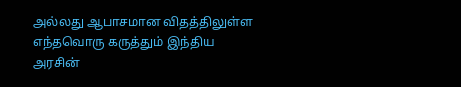அல்லது ஆபாசமான விதத்திலுள்ள எந்தவொரு கருத்தும் இந்திய அரசின்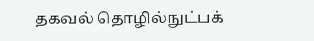தகவல் தொழில்நுட்பக்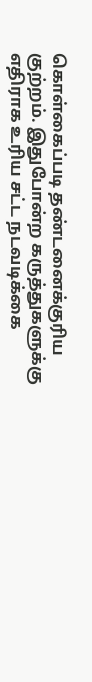கொள்கைப்படி தண்டனைக்குரிய குற்றம். இதுபோன்ற கருத்துகளுக்கு எதிராக உரிய சட்ட நடவடிக்கை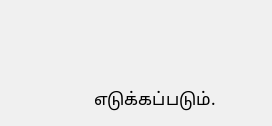எடுக்கப்படும்.